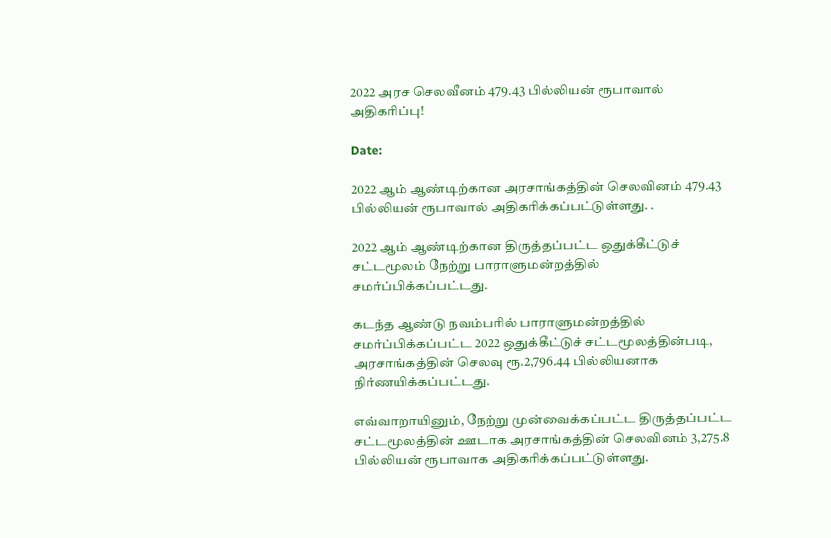2022 அரச செலவீனம் 479.43 பில்லியன் ரூபாவால் அதிகரிப்பு!

Date:

2022 ஆம் ஆண்டிற்கான அரசாங்கத்தின் செலவினம் 479.43 பில்லியன் ரூபாவால் அதிகரிக்கப்பட்டுள்ளது. .

2022 ஆம் ஆண்டிற்கான திருத்தப்பட்ட ஒதுக்கீட்டுச் சட்டமூலம் நேற்று பாராளுமன்றத்தில் சமர்ப்பிக்கப்பட்டது.

கடந்த ஆண்டு நவம்பரில் பாராளுமன்றத்தில் சமர்ப்பிக்கப்பட்ட 2022 ஒதுக்கீட்டுச் சட்டமூலத்தின்படி, அரசாங்கத்தின் செலவு ரூ.2,796.44 பில்லியனாக நிர்ணயிக்கப்பட்டது.

எவ்வாறாயினும், நேற்று முன்வைக்கப்பட்ட திருத்தப்பட்ட சட்டமூலத்தின் ஊடாக அரசாங்கத்தின் செலவினம் 3,275.8 பில்லியன் ரூபாவாக அதிகரிக்கப்பட்டுள்ளது.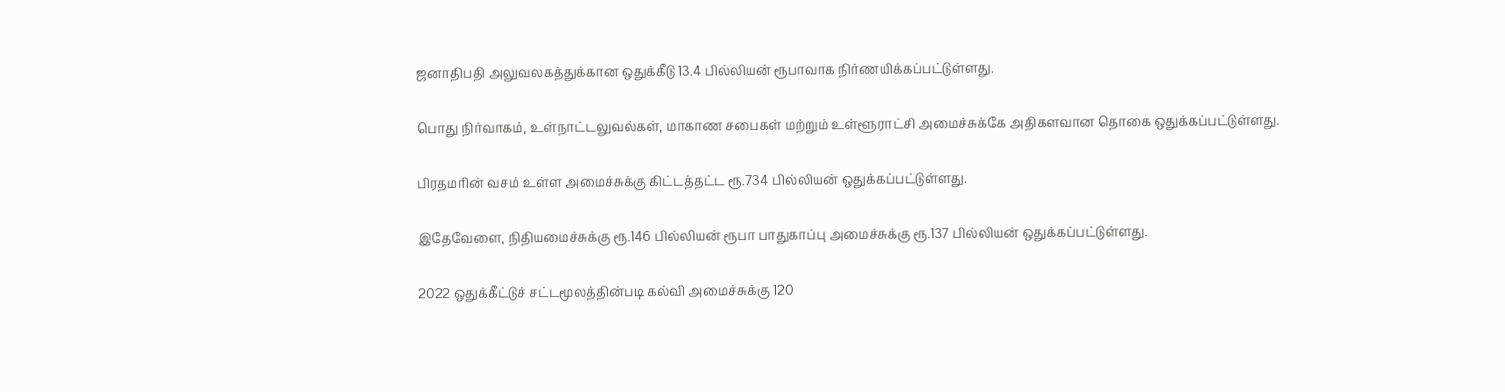ஜனாதிபதி அலுவலகத்துக்கான ஒதுக்கீடு 13.4 பில்லியன் ரூபாவாக நிர்ணயிக்கப்பட்டுள்ளது.

பொது நிர்வாகம், உள்நாட்டலுவல்கள், மாகாண சபைகள் மற்றும் உள்ளூராட்சி அமைச்சுக்கே அதிகளவான தொகை ஒதுக்கப்பட்டுள்ளது.

பிரதமரின் வசம் உள்ள அமைச்சுக்கு கிட்டத்தட்ட ரூ.734 பில்லியன் ஒதுக்கப்பட்டுள்ளது.

இதேவேளை, நிதியமைச்சுக்கு ரூ.146 பில்லியன் ரூபா பாதுகாப்பு அமைச்சுக்கு ரூ.137 பில்லியன் ஒதுக்கப்பட்டுள்ளது.

2022 ஒதுக்கீட்டுச் சட்டமூலத்தின்படி கல்வி அமைச்சுக்கு 120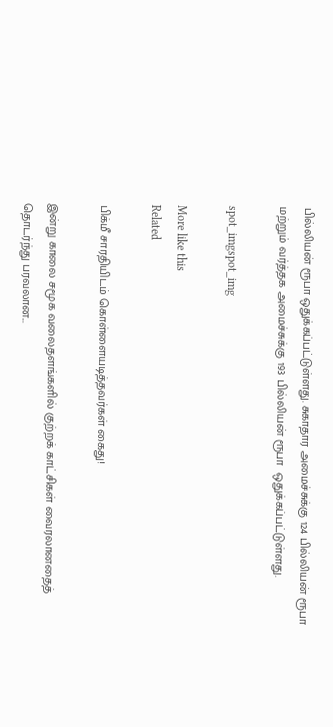பில்லியன் ரூபா ஒதுக்கப்பட்டுள்ளது. சுகாதார அமைச்சுக்கு 124 பில்லியன் ரூபா மற்றும் வர்த்தக அமைச்சுக்கு 193 பில்லியன் ரூபா  ஒதுக்கப்பட்டுள்ளது.

spot_imgspot_img

More like this
Related

பிக்மீ சாரதியிடம் கொள்ளையடித்தவர்கள் கைது!

இன்று காலை சமூக வலைதளங்களில் குற்றக் காட்சிகள் வைரலானதைத் தொடர்ந்து பரவலான...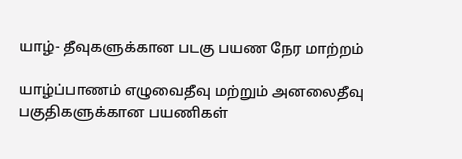யாழ்- தீவுகளுக்கான படகு பயண நேர மாற்றம்

யாழ்ப்பாணம் எழுவைதீவு மற்றும் அனலைதீவு பகுதிகளுக்கான பயணிகள்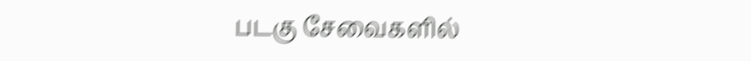படகு சேவைகளில்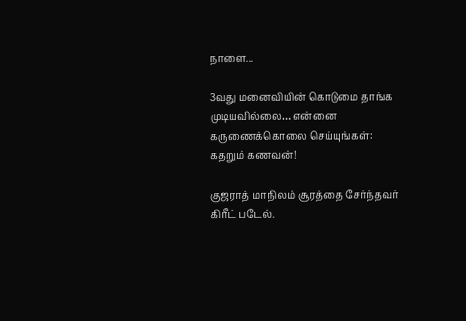நாளை...

3வது மனைவியின் கொடுமை தாங்க முடியவில்லை… என்னை கருணைக்கொலை செய்யுங்கள்: கதறும் கணவன்!

குஜராத் மாநிலம் சூரத்தை சேர்ந்தவர் கிரீட் படேல்.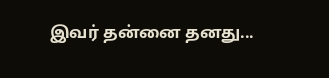இவர் தன்னை தனது...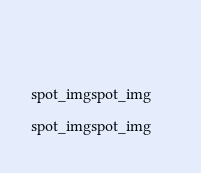spot_imgspot_img
spot_imgspot_img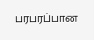பரபரப்பான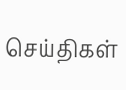செய்திகள்